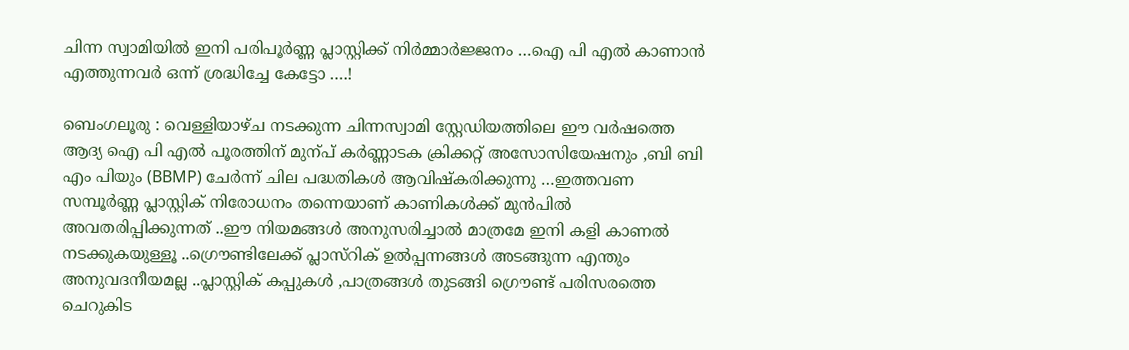ചിന്ന സ്വാമിയില്‍ ഇനി പരിപൂര്‍ണ്ണ പ്ലാസ്റ്റിക്ക് നിര്‍മ്മാര്‍ജ്ജനം …ഐ പി എല്‍ കാണാന്‍ എത്തുന്നവര്‍ ഒന്ന് ശ്രദ്ധിച്ചേ കേട്ടോ ….!

ബെംഗലൂരു : വെള്ളിയാഴ്ച നടക്കുന്ന ചിന്നസ്വാമി സ്റ്റേഡിയത്തിലെ ഈ വര്‍ഷത്തെ ആദ്യ ഐ പി എല്‍ പൂരത്തിന് മുന്പ് കര്‍ണ്ണാടക ക്രിക്കറ്റ് അസോസിയേഷനും ,ബി ബി എം പിയും (BBMP) ചേര്‍ന്ന് ചില പദ്ധതികള്‍ ആവിഷ്കരിക്കുന്നു …ഇത്തവണ സമ്പൂര്‍ണ്ണ പ്ലാസ്റ്റിക് നിരോധനം തന്നെയാണ് കാണികള്‍ക്ക് മുന്‍പില്‍ അവതരിപ്പിക്കുന്നത് ..ഈ നിയമങ്ങള്‍ അനുസരിച്ചാല്‍ മാത്രമേ ഇനി കളി കാണല്‍ നടക്കുകയുള്ളൂ ..ഗ്രൌണ്ടിലേക്ക് പ്ലാസ്റിക് ഉല്‍പ്പന്നങ്ങള്‍ അടങ്ങുന്ന എന്തും അനുവദനീയമല്ല ..പ്ലാസ്റ്റിക് കപ്പുകള്‍ ,പാത്രങ്ങള്‍ തുടങ്ങി ഗ്രൌണ്ട് പരിസരത്തെ ചെറുകിട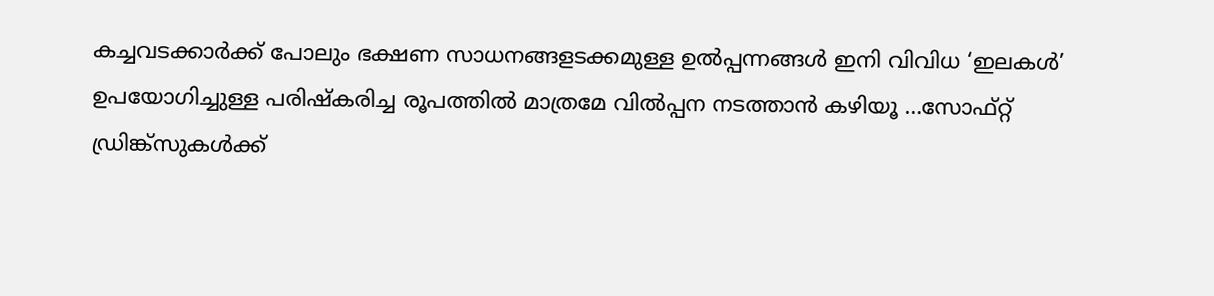കച്ചവടക്കാര്‍ക്ക് പോലും ഭക്ഷണ സാധനങ്ങളടക്കമുള്ള ഉല്‍പ്പന്നങ്ങള്‍ ഇനി വിവിധ ‘ഇലകള്‍’ ഉപയോഗിച്ചുള്ള പരിഷ്കരിച്ച രൂപത്തില്‍ മാത്രമേ വില്‍പ്പന നടത്താന്‍ കഴിയൂ …സോഫ്റ്റ്‌ ഡ്രിങ്ക്സുകള്‍ക്ക്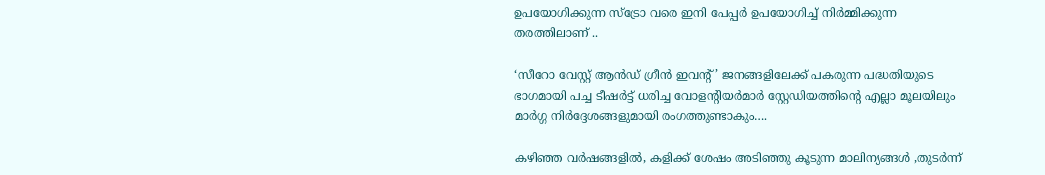ഉപയോഗിക്കുന്ന സ്ട്രോ വരെ ഇനി പേപ്പര്‍ ഉപയോഗിച്ച് നിര്‍മ്മിക്കുന്ന തരത്തിലാണ് ..

‘സീറോ വേസ്റ്റ് ആന്‍ഡ്‌ ഗ്രീന്‍ ഇവന്റ്’ ജനങ്ങളിലേക്ക് പകരുന്ന പദ്ധതിയുടെ ഭാഗമായി പച്ച ടീഷര്‍ട്ട് ധരിച്ച വോളന്റിയര്‍മാര്‍ സ്റ്റേഡിയത്തിന്റെ എല്ലാ മൂലയിലും മാര്‍ഗ്ഗ നിര്‍ദ്ദേശങ്ങളുമായി രംഗത്തുണ്ടാകും….

കഴിഞ്ഞ വര്‍ഷങ്ങളില്‍, കളിക്ക് ശേഷം അടിഞ്ഞു കൂടുന്ന മാലിന്യങ്ങള്‍ ,തുടര്‍ന്ന്‍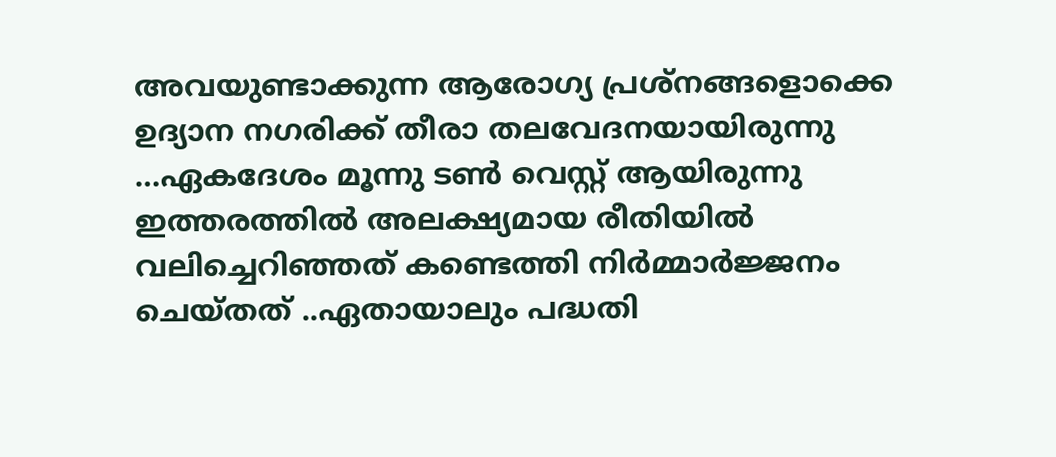അവയുണ്ടാക്കുന്ന ആരോഗ്യ പ്രശ്നങ്ങളൊക്കെ ഉദ്യാന നഗരിക്ക് തീരാ തലവേദനയായിരുന്നു …ഏകദേശം മൂന്നു ടണ്‍ വെസ്റ്റ്‌ ആയിരുന്നു ഇത്തരത്തില്‍ അലക്ഷ്യമായ രീതിയില്‍ വലിച്ചെറിഞ്ഞത് കണ്ടെത്തി നിര്‍മ്മാര്‍ജ്ജനം ചെയ്തത് ..ഏതായാലും പദ്ധതി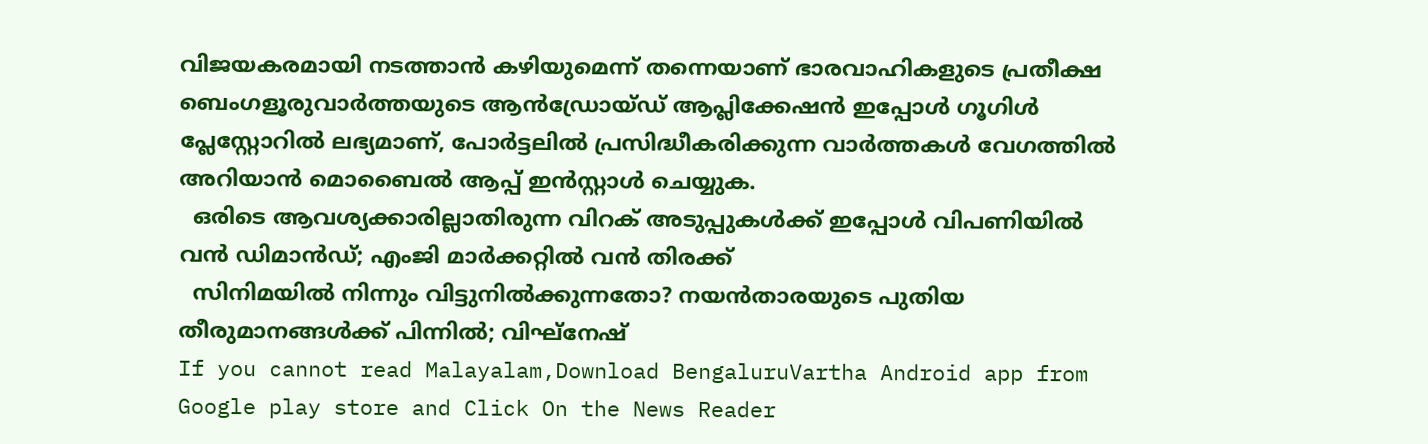വിജയകരമായി നടത്താന്‍ കഴിയുമെന്ന് തന്നെയാണ് ഭാരവാഹികളുടെ പ്രതീക്ഷ
ബെംഗളൂരുവാർത്തയുടെ ആൻഡ്രോയ്ഡ് ആപ്ലിക്കേഷൻ ഇപ്പോൾ ഗൂഗിൾ പ്ലേസ്റ്റോറിൽ ലഭ്യമാണ്, പോർട്ടലിൽ പ്രസിദ്ധീകരിക്കുന്ന വാർത്തകൾ വേഗത്തിൽ അറിയാൻ മൊബൈൽ ആപ്പ് ഇൻസ്റ്റാൾ ചെയ്യുക.
  ഒരിടെ ആവശ്യക്കാരില്ലാതിരുന്ന വിറക് അടുപ്പുകൾക്ക് ഇപ്പോൾ വിപണിയിൽ വൻ ഡിമാൻഡ്; എംജി മാർക്കറ്റിൽ വൻ തിരക്ക്
  സിനിമയിൽ നിന്നും വിട്ടുനിൽക്കുന്നതോ? നയൻതാരയുടെ പുതിയ തീരുമാനങ്ങൾക്ക് പിന്നിൽ; വിഘ്‌നേഷ്
If you cannot read Malayalam,Download BengaluruVartha Android app from Google play store and Click On the News Reader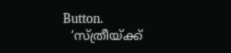Button.
  ‘സ്ത്രീയ്ക്ക്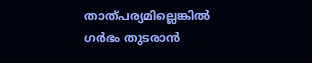താത്പര്യമില്ലെങ്കില്‍ ഗർഭം തുടരാൻ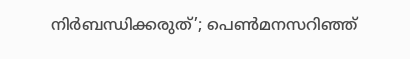നിര്‍ബന്ധിക്കരുത്’; പെൺമനസറിഞ്ഞ്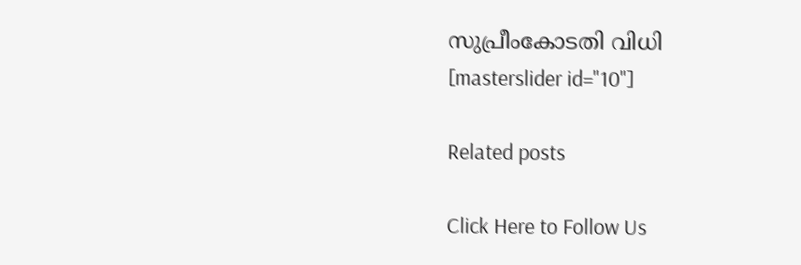സുപ്രീംകോടതി വിധി
[masterslider id="10"]

Related posts

Click Here to Follow Us